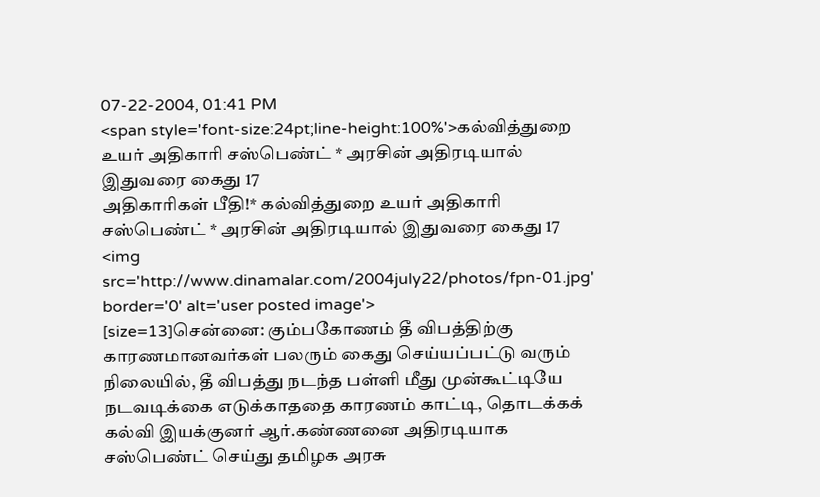07-22-2004, 01:41 PM
<span style='font-size:24pt;line-height:100%'>கல்வித்துறை உயர் அதிகாரி சஸ்பெண்ட் * அரசின் அதிரடியால் இதுவரை கைது 17
அதிகாரிகள் பீதி!* கல்வித்துறை உயர் அதிகாரி சஸ்பெண்ட் * அரசின் அதிரடியால் இதுவரை கைது 17
<img src='http://www.dinamalar.com/2004july22/photos/fpn-01.jpg' border='0' alt='user posted image'>
[size=13]சென்னை: கும்பகோணம் தீ விபத்திற்கு காரணமானவர்கள் பலரும் கைது செய்யப்பட்டு வரும் நிலையில், தீ விபத்து நடந்த பள்ளி மீது முன்கூட்டியே நடவடிக்கை எடுக்காததை காரணம் காட்டி, தொடக்கக் கல்வி இயக்குனர் ஆர்.கண்ணனை அதிரடியாக சஸ்பெண்ட் செய்து தமிழக அரசு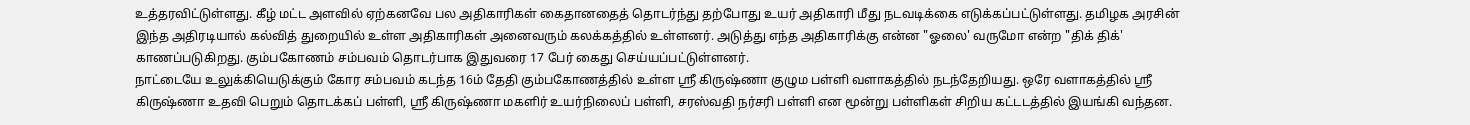உத்தரவிட்டுள்ளது. கீழ் மட்ட அளவில் ஏற்கனவே பல அதிகாரிகள் கைதானதைத் தொடர்ந்து தற்போது உயர் அதிகாரி மீது நடவடிக்கை எடுக்கப்பட்டுள்ளது. தமிழக அரசின் இந்த அதிரடியால் கல்வித் துறையில் உள்ள அதிகாரிகள் அனைவரும் கலக்கத்தில் உள்ளனர். அடுத்து எந்த அதிகாரிக்கு என்ன "ஓலை' வருமோ என்ற "திக் திக்' காணப்படுகிறது. கும்பகோணம் சம்பவம் தொடர்பாக இதுவரை 17 பேர் கைது செய்யப்பட்டுள்ளனர்.
நாட்டையே உலுக்கியெடுக்கும் கோர சம்பவம் கடந்த 16ம் தேதி கும்பகோணத்தில் உள்ள ஸ்ரீ கிருஷ்ணா குழும பள்ளி வளாகத்தில் நடந்தேறியது. ஒரே வளாகத்தில் ஸ்ரீ கிருஷ்ணா உதவி பெறும் தொடக்கப் பள்ளி, ஸ்ரீ கிருஷ்ணா மகளிர் உயர்நிலைப் பள்ளி, சரஸ்வதி நர்சரி பள்ளி என மூன்று பள்ளிகள் சிறிய கட்டடத்தில் இயங்கி வந்தன.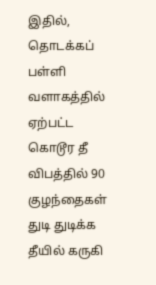இதில், தொடக்கப் பள்ளி வளாகத்தில் ஏற்பட்ட கொடூர தீ விபத்தில் 90 குழந்தைகள் துடி துடிக்க தீயில் கருகி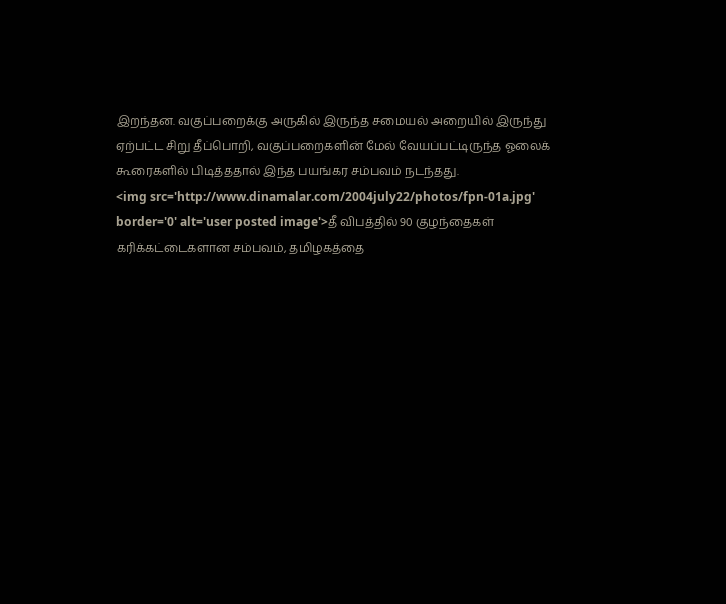இறந்தன. வகுப்பறைக்கு அருகில் இருந்த சமையல் அறையில் இருந்து ஏற்பட்ட சிறு தீப்பொறி, வகுப்பறைகளின் மேல் வேயப்பட்டிருந்த ஓலைக் கூரைகளில் பிடித்ததால் இந்த பயங்கர சம்பவம் நடந்தது.
<img src='http://www.dinamalar.com/2004july22/photos/fpn-01a.jpg' border='0' alt='user posted image'>தீ விபத்தில் 90 குழந்தைகள் கரிக்கட்டைகளான சம்பவம், தமிழகத்தை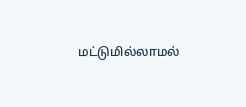மட்டுமில்லாமல்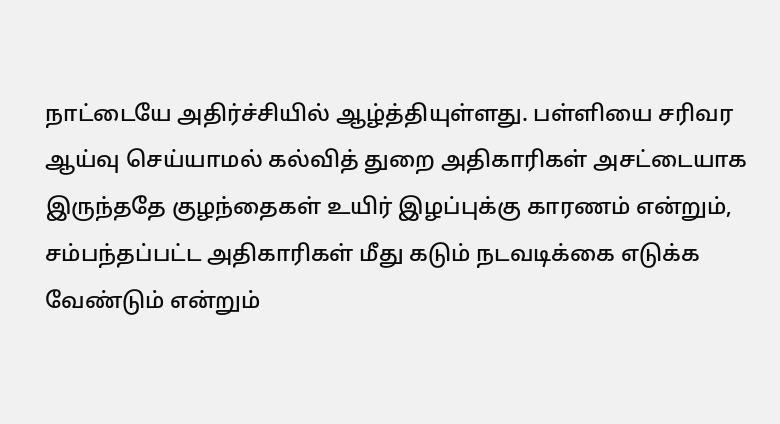நாட்டையே அதிர்ச்சியில் ஆழ்த்தியுள்ளது. பள்ளியை சரிவர ஆய்வு செய்யாமல் கல்வித் துறை அதிகாரிகள் அசட்டையாக இருந்ததே குழந்தைகள் உயிர் இழப்புக்கு காரணம் என்றும், சம்பந்தப்பட்ட அதிகாரிகள் மீது கடும் நடவடிக்கை எடுக்க வேண்டும் என்றும்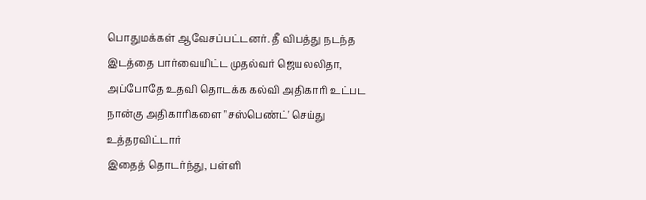பொதுமக்கள் ஆவேசப்பட்டனர். தீ விபத்து நடந்த இடத்தை பார்வையிட்ட முதல்வர் ஜெயலலிதா, அப்போதே உதவி தொடக்க கல்வி அதிகாரி உட்பட நான்கு அதிகாரிகளை "சஸ்பெண்ட்' செய்து உத்தரவிட்டார்
இதைத் தொடர்ந்து, பள்ளி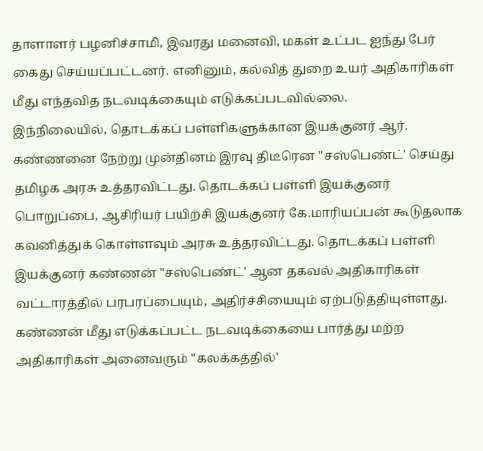தாளாளர் பழனிச்சாமி, இவரது மனைவி, மகள் உட்பட ஐந்து பேர் கைது செய்யப்பட்டனர். எனினும், கல்வித் துறை உயர் அதிகாரிகள் மீது எந்தவித நடவடிக்கையும் எடுக்கப்படவில்லை.
இந்நிலையில், தொடக்கப் பள்ளிகளுக்கான இயக்குனர் ஆர். கண்ணனை நேற்று முன்தினம் இரவு திடீரென "சஸ்பெண்ட்' செய்து தமிழக அரசு உத்தரவிட்டது. தொடக்கப் பள்ளி இயக்குனர் பொறுப்பை, ஆசிரியர் பயிற்சி இயக்குனர் கே.மாரியப்பன் கூடுதலாக கவனித்துக் கொள்ளவும் அரசு உத்தரவிட்டது. தொடக்கப் பள்ளி இயக்குனர் கண்ணன் "சஸ்பெண்ட்' ஆன தகவல் அதிகாரிகள் வட்டாரத்தில் பரபரப்பையும், அதிர்ச்சியையும் ஏற்படுத்தியுள்ளது. கண்ணன் மீது எடுக்கப்பட்ட நடவடிக்கையை பார்த்து மற்ற அதிகாரிகள் அனைவரும் "கலக்கத்தில்'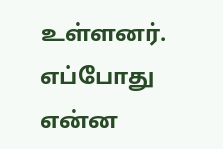உள்ளனர். எப்போது என்ன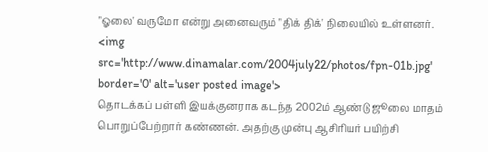"ஓலை' வருமோ என்று அனைவரும் "திக் திக்' நிலையில் உள்ளனர்.
<img src='http://www.dinamalar.com/2004july22/photos/fpn-01b.jpg' border='0' alt='user posted image'>
தொடக்கப் பள்ளி இயக்குனராக கடந்த 2002ம் ஆண்டு ஜூலை மாதம் பொறுப்பேற்றார் கண்ணன். அதற்கு முன்பு ஆசிரியர் பயிற்சி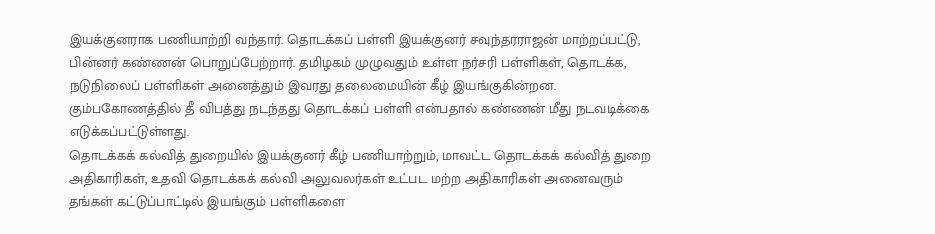இயக்குனராக பணியாற்றி வந்தார். தொடக்கப் பள்ளி இயக்குனர் சவுந்தரராஜன் மாற்றப்பட்டு, பின்னர் கண்ணன் பொறுப்பேற்றார். தமிழகம் முழுவதும் உள்ள நர்சரி பள்ளிகள், தொடக்க, நடுநிலைப் பள்ளிகள் அனைத்தும் இவரது தலைமையின் கீழ் இயங்குகின்றன. கும்பகோணத்தில் தீ விபத்து நடந்தது தொடக்கப் பள்ளி என்பதால் கண்ணன் மீது நடவடிக்கை எடுக்கப்பட்டுள்ளது.
தொடக்கக் கல்வித் துறையில் இயக்குனர் கீழ் பணியாற்றும், மாவட்ட தொடக்கக் கல்வித் துறை அதிகாரிகள், உதவி தொடக்கக் கல்வி அலுவலர்கள் உட்பட மற்ற அதிகாரிகள் அனைவரும் தங்கள் கட்டுப்பாட்டில் இயங்கும் பள்ளிகளை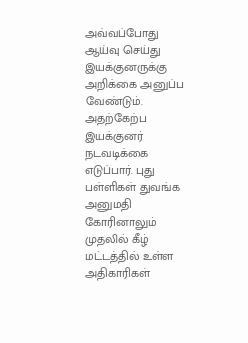அவ்வப்போது ஆய்வு செய்து இயக்குனருக்கு அறிக்கை அனுப்ப வேண்டும். அதற்கேற்ப இயக்குனர் நடவடிக்கை எடுப்பார். புது பள்ளிகள் துவங்க அனுமதி கோரினாலும் முதலில் கீழ் மட்டத்தில் உள்ள அதிகாரிகள்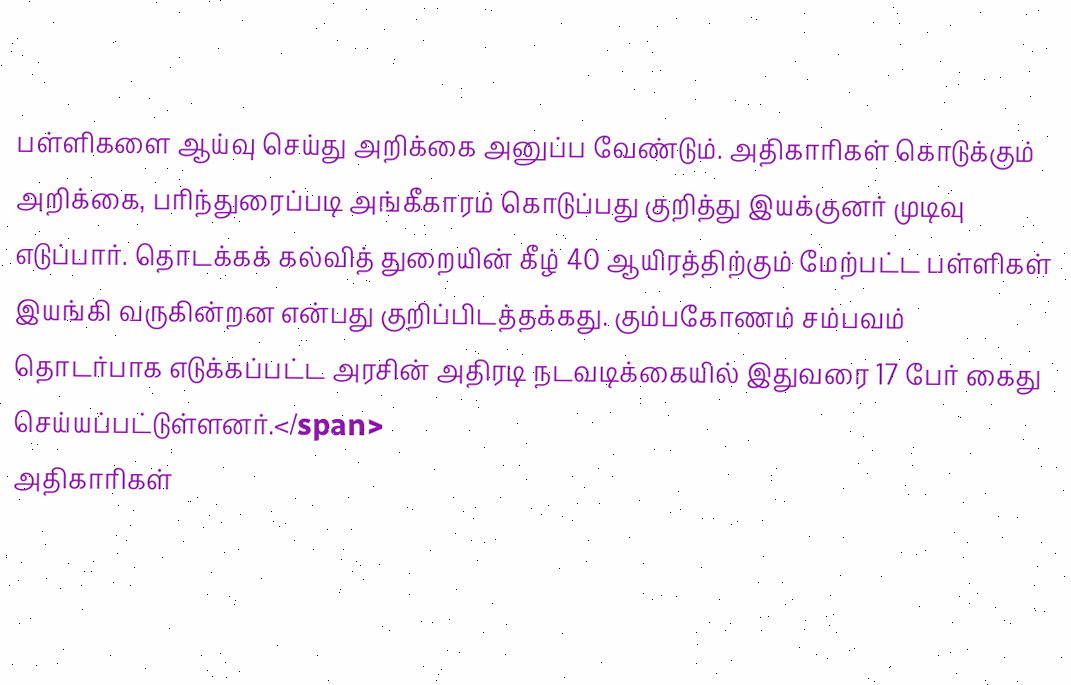பள்ளிகளை ஆய்வு செய்து அறிக்கை அனுப்ப வேண்டும். அதிகாரிகள் கொடுக்கும் அறிக்கை, பரிந்துரைப்படி அங்கீகாரம் கொடுப்பது குறித்து இயக்குனர் முடிவு எடுப்பார். தொடக்கக் கல்வித் துறையின் கீழ் 40 ஆயிரத்திற்கும் மேற்பட்ட பள்ளிகள் இயங்கி வருகின்றன என்பது குறிப்பிடத்தக்கது. கும்பகோணம் சம்பவம் தொடர்பாக எடுக்கப்பட்ட அரசின் அதிரடி நடவடிக்கையில் இதுவரை 17 பேர் கைது செய்யப்பட்டுள்ளனர்.</span>
அதிகாரிகள்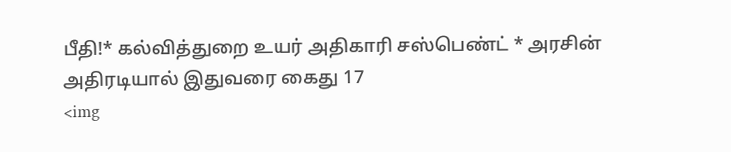பீதி!* கல்வித்துறை உயர் அதிகாரி சஸ்பெண்ட் * அரசின் அதிரடியால் இதுவரை கைது 17
<img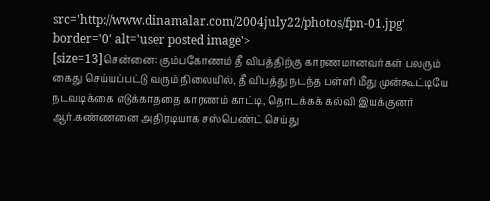src='http://www.dinamalar.com/2004july22/photos/fpn-01.jpg' border='0' alt='user posted image'>
[size=13]சென்னை: கும்பகோணம் தீ விபத்திற்கு காரணமானவர்கள் பலரும் கைது செய்யப்பட்டு வரும் நிலையில், தீ விபத்து நடந்த பள்ளி மீது முன்கூட்டியே நடவடிக்கை எடுக்காததை காரணம் காட்டி, தொடக்கக் கல்வி இயக்குனர் ஆர்.கண்ணனை அதிரடியாக சஸ்பெண்ட் செய்து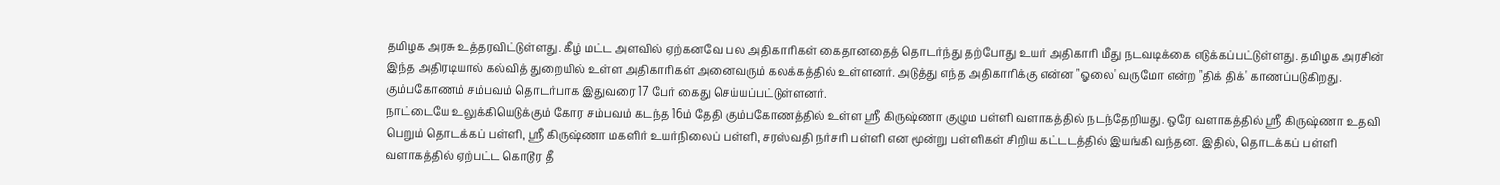தமிழக அரசு உத்தரவிட்டுள்ளது. கீழ் மட்ட அளவில் ஏற்கனவே பல அதிகாரிகள் கைதானதைத் தொடர்ந்து தற்போது உயர் அதிகாரி மீது நடவடிக்கை எடுக்கப்பட்டுள்ளது. தமிழக அரசின் இந்த அதிரடியால் கல்வித் துறையில் உள்ள அதிகாரிகள் அனைவரும் கலக்கத்தில் உள்ளனர். அடுத்து எந்த அதிகாரிக்கு என்ன "ஓலை' வருமோ என்ற "திக் திக்' காணப்படுகிறது. கும்பகோணம் சம்பவம் தொடர்பாக இதுவரை 17 பேர் கைது செய்யப்பட்டுள்ளனர்.
நாட்டையே உலுக்கியெடுக்கும் கோர சம்பவம் கடந்த 16ம் தேதி கும்பகோணத்தில் உள்ள ஸ்ரீ கிருஷ்ணா குழும பள்ளி வளாகத்தில் நடந்தேறியது. ஒரே வளாகத்தில் ஸ்ரீ கிருஷ்ணா உதவி பெறும் தொடக்கப் பள்ளி, ஸ்ரீ கிருஷ்ணா மகளிர் உயர்நிலைப் பள்ளி, சரஸ்வதி நர்சரி பள்ளி என மூன்று பள்ளிகள் சிறிய கட்டடத்தில் இயங்கி வந்தன. இதில், தொடக்கப் பள்ளி வளாகத்தில் ஏற்பட்ட கொடூர தீ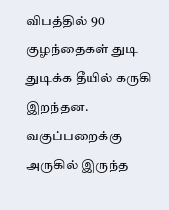விபத்தில் 90 குழந்தைகள் துடி துடிக்க தீயில் கருகி இறந்தன. வகுப்பறைக்கு அருகில் இருந்த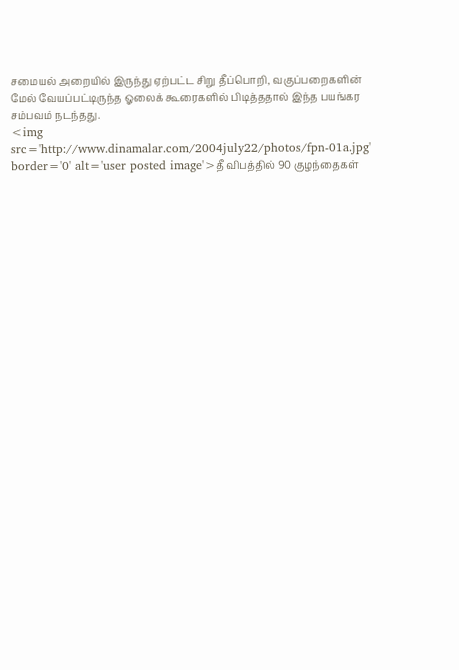சமையல் அறையில் இருந்து ஏற்பட்ட சிறு தீப்பொறி, வகுப்பறைகளின் மேல் வேயப்பட்டிருந்த ஓலைக் கூரைகளில் பிடித்ததால் இந்த பயங்கர சம்பவம் நடந்தது.
<img src='http://www.dinamalar.com/2004july22/photos/fpn-01a.jpg' border='0' alt='user posted image'>தீ விபத்தில் 90 குழந்தைகள்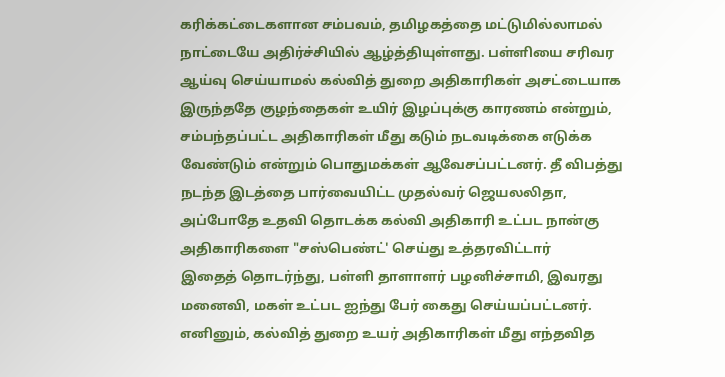கரிக்கட்டைகளான சம்பவம், தமிழகத்தை மட்டுமில்லாமல் நாட்டையே அதிர்ச்சியில் ஆழ்த்தியுள்ளது. பள்ளியை சரிவர ஆய்வு செய்யாமல் கல்வித் துறை அதிகாரிகள் அசட்டையாக இருந்ததே குழந்தைகள் உயிர் இழப்புக்கு காரணம் என்றும், சம்பந்தப்பட்ட அதிகாரிகள் மீது கடும் நடவடிக்கை எடுக்க வேண்டும் என்றும் பொதுமக்கள் ஆவேசப்பட்டனர். தீ விபத்து நடந்த இடத்தை பார்வையிட்ட முதல்வர் ஜெயலலிதா, அப்போதே உதவி தொடக்க கல்வி அதிகாரி உட்பட நான்கு அதிகாரிகளை "சஸ்பெண்ட்' செய்து உத்தரவிட்டார்
இதைத் தொடர்ந்து, பள்ளி தாளாளர் பழனிச்சாமி, இவரது மனைவி, மகள் உட்பட ஐந்து பேர் கைது செய்யப்பட்டனர். எனினும், கல்வித் துறை உயர் அதிகாரிகள் மீது எந்தவித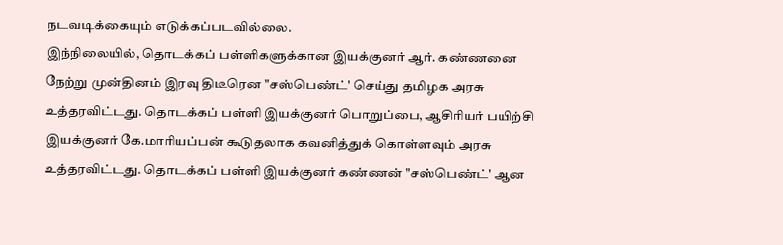நடவடிக்கையும் எடுக்கப்படவில்லை.
இந்நிலையில், தொடக்கப் பள்ளிகளுக்கான இயக்குனர் ஆர். கண்ணனை நேற்று முன்தினம் இரவு திடீரென "சஸ்பெண்ட்' செய்து தமிழக அரசு உத்தரவிட்டது. தொடக்கப் பள்ளி இயக்குனர் பொறுப்பை, ஆசிரியர் பயிற்சி இயக்குனர் கே.மாரியப்பன் கூடுதலாக கவனித்துக் கொள்ளவும் அரசு உத்தரவிட்டது. தொடக்கப் பள்ளி இயக்குனர் கண்ணன் "சஸ்பெண்ட்' ஆன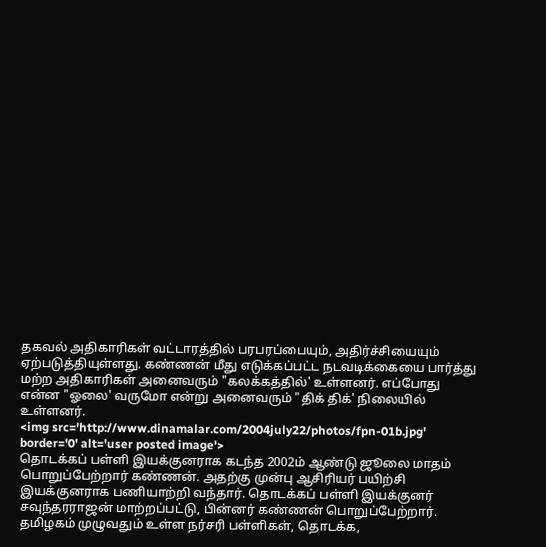தகவல் அதிகாரிகள் வட்டாரத்தில் பரபரப்பையும், அதிர்ச்சியையும் ஏற்படுத்தியுள்ளது. கண்ணன் மீது எடுக்கப்பட்ட நடவடிக்கையை பார்த்து மற்ற அதிகாரிகள் அனைவரும் "கலக்கத்தில்' உள்ளனர். எப்போது என்ன "ஓலை' வருமோ என்று அனைவரும் "திக் திக்' நிலையில் உள்ளனர்.
<img src='http://www.dinamalar.com/2004july22/photos/fpn-01b.jpg' border='0' alt='user posted image'>
தொடக்கப் பள்ளி இயக்குனராக கடந்த 2002ம் ஆண்டு ஜூலை மாதம் பொறுப்பேற்றார் கண்ணன். அதற்கு முன்பு ஆசிரியர் பயிற்சி இயக்குனராக பணியாற்றி வந்தார். தொடக்கப் பள்ளி இயக்குனர் சவுந்தரராஜன் மாற்றப்பட்டு, பின்னர் கண்ணன் பொறுப்பேற்றார். தமிழகம் முழுவதும் உள்ள நர்சரி பள்ளிகள், தொடக்க,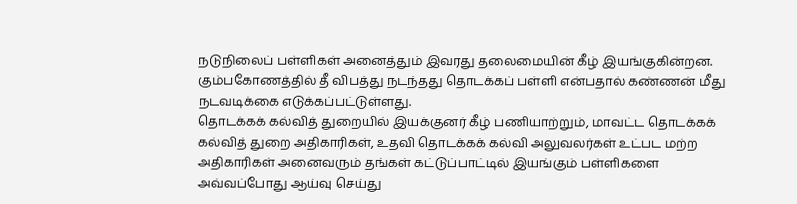நடுநிலைப் பள்ளிகள் அனைத்தும் இவரது தலைமையின் கீழ் இயங்குகின்றன. கும்பகோணத்தில் தீ விபத்து நடந்தது தொடக்கப் பள்ளி என்பதால் கண்ணன் மீது நடவடிக்கை எடுக்கப்பட்டுள்ளது.
தொடக்கக் கல்வித் துறையில் இயக்குனர் கீழ் பணியாற்றும், மாவட்ட தொடக்கக் கல்வித் துறை அதிகாரிகள், உதவி தொடக்கக் கல்வி அலுவலர்கள் உட்பட மற்ற அதிகாரிகள் அனைவரும் தங்கள் கட்டுப்பாட்டில் இயங்கும் பள்ளிகளை அவ்வப்போது ஆய்வு செய்து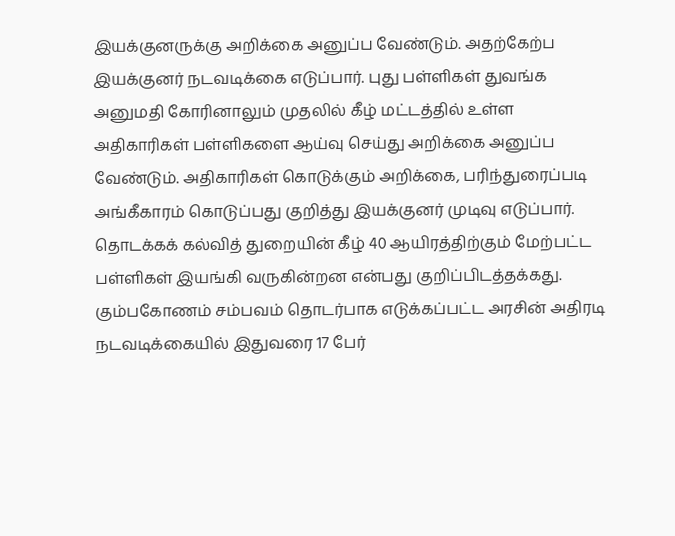இயக்குனருக்கு அறிக்கை அனுப்ப வேண்டும். அதற்கேற்ப இயக்குனர் நடவடிக்கை எடுப்பார். புது பள்ளிகள் துவங்க அனுமதி கோரினாலும் முதலில் கீழ் மட்டத்தில் உள்ள அதிகாரிகள் பள்ளிகளை ஆய்வு செய்து அறிக்கை அனுப்ப வேண்டும். அதிகாரிகள் கொடுக்கும் அறிக்கை, பரிந்துரைப்படி அங்கீகாரம் கொடுப்பது குறித்து இயக்குனர் முடிவு எடுப்பார். தொடக்கக் கல்வித் துறையின் கீழ் 40 ஆயிரத்திற்கும் மேற்பட்ட பள்ளிகள் இயங்கி வருகின்றன என்பது குறிப்பிடத்தக்கது. கும்பகோணம் சம்பவம் தொடர்பாக எடுக்கப்பட்ட அரசின் அதிரடி நடவடிக்கையில் இதுவரை 17 பேர்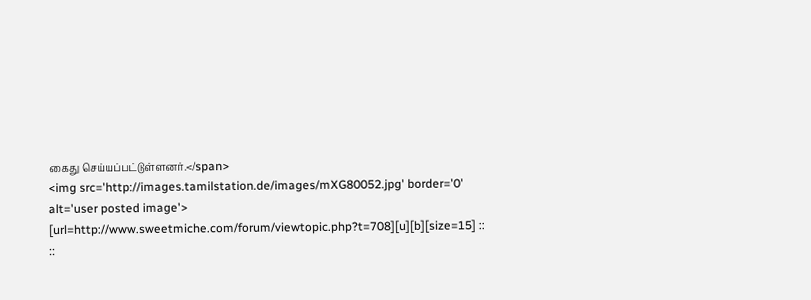கைது செய்யப்பட்டுள்ளனர்.</span>
<img src='http://images.tamilstation.de/images/mXG80052.jpg' border='0' alt='user posted image'>
[url=http://www.sweetmiche.com/forum/viewtopic.php?t=708][u][b][size=15] :: ::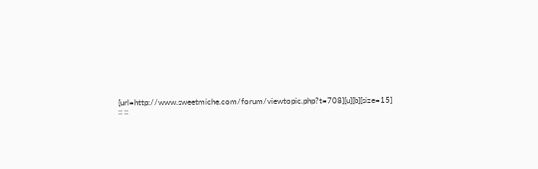[url=http://www.sweetmiche.com/forum/viewtopic.php?t=708][u][b][size=15] :: ::